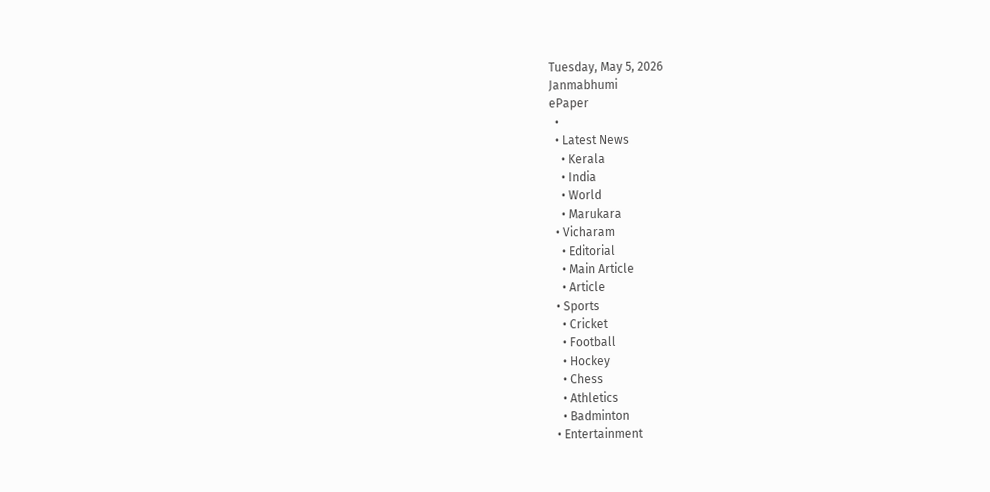Tuesday, May 5, 2026
Janmabhumi
ePaper
  •
  • Latest News
    • Kerala
    • India
    • World
    • Marukara
  • Vicharam
    • Editorial
    • Main Article
    • Article
  • Sports
    • Cricket
    • Football
    • Hockey
    • Chess
    • Athletics
    • Badminton
  • Entertainment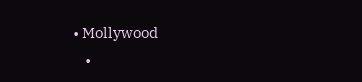• Mollywood
    •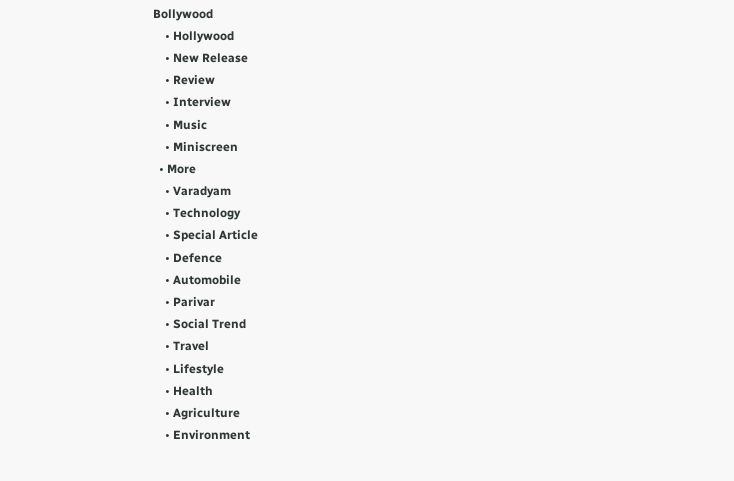Bollywood
    • Hollywood
    • New Release
    • Review
    • Interview
    • Music
    • Miniscreen
  • More
    • Varadyam
    • Technology
    • Special Article
    • Defence
    • Automobile
    • Parivar
    • Social Trend
    • Travel
    • Lifestyle
    • Health
    • Agriculture
    • Environment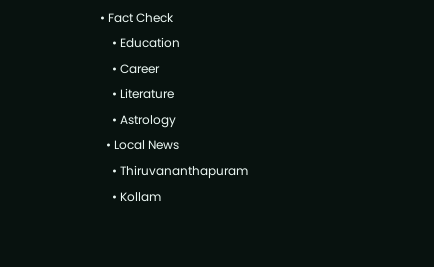• Fact Check
    • Education
    • Career
    • Literature
    • Astrology
  • Local News
    • Thiruvananthapuram
    • Kollam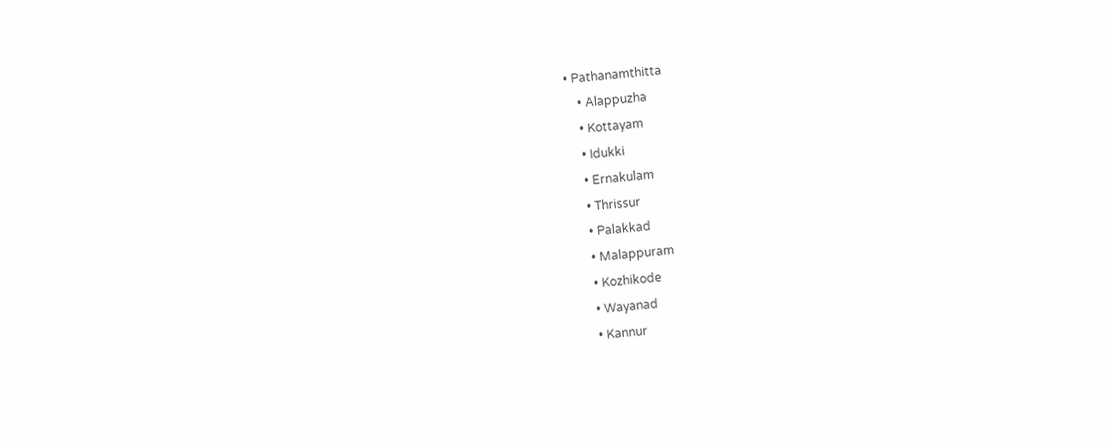• Pathanamthitta
    • Alappuzha
    • Kottayam
    • Idukki
    • Ernakulam
    • Thrissur
    • Palakkad
    • Malappuram
    • Kozhikode
    • Wayanad
    • Kannur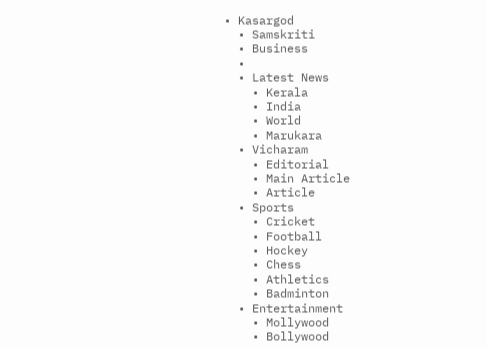• Kasargod
  • Samskriti
  • Business
  •
  • Latest News
    • Kerala
    • India
    • World
    • Marukara
  • Vicharam
    • Editorial
    • Main Article
    • Article
  • Sports
    • Cricket
    • Football
    • Hockey
    • Chess
    • Athletics
    • Badminton
  • Entertainment
    • Mollywood
    • Bollywood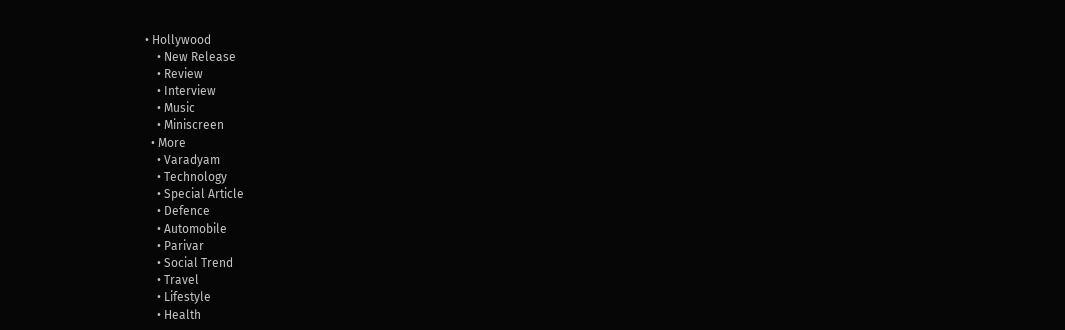• Hollywood
    • New Release
    • Review
    • Interview
    • Music
    • Miniscreen
  • More
    • Varadyam
    • Technology
    • Special Article
    • Defence
    • Automobile
    • Parivar
    • Social Trend
    • Travel
    • Lifestyle
    • Health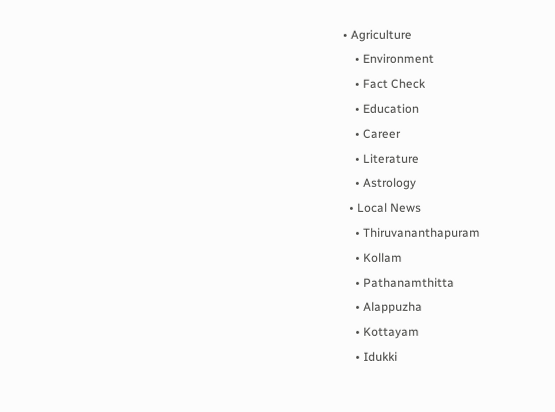• Agriculture
    • Environment
    • Fact Check
    • Education
    • Career
    • Literature
    • Astrology
  • Local News
    • Thiruvananthapuram
    • Kollam
    • Pathanamthitta
    • Alappuzha
    • Kottayam
    • Idukki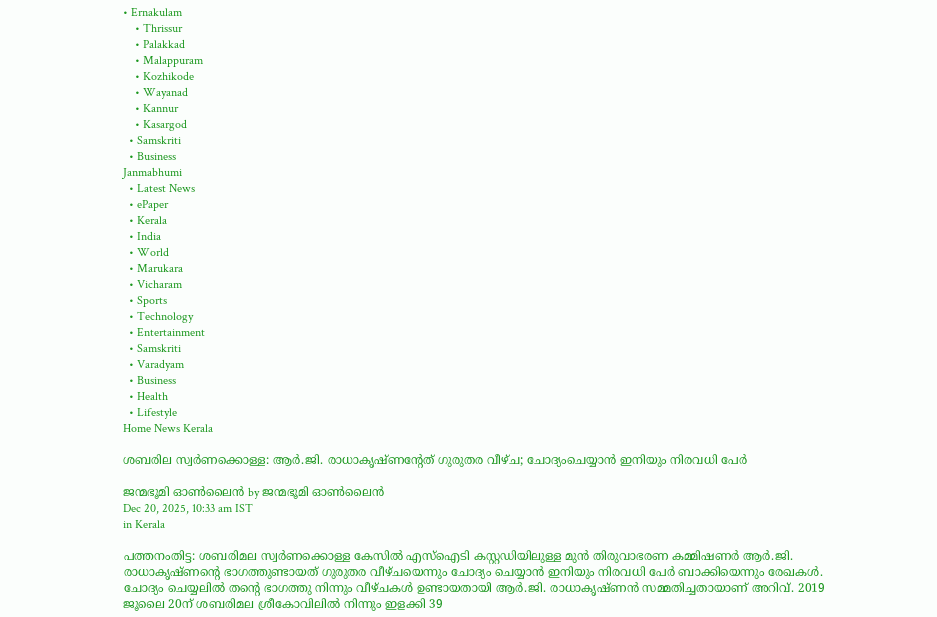• Ernakulam
    • Thrissur
    • Palakkad
    • Malappuram
    • Kozhikode
    • Wayanad
    • Kannur
    • Kasargod
  • Samskriti
  • Business
Janmabhumi
  • Latest News
  • ePaper
  • Kerala
  • India
  • World
  • Marukara
  • Vicharam
  • Sports
  • Technology
  • Entertainment
  • Samskriti
  • Varadyam
  • Business
  • Health
  • Lifestyle
Home News Kerala

ശബരില സ്വര്‍ണക്കൊള്ള: ആര്‍.ജി. രാധാകൃഷ്ണന്റേത് ഗുരുതര വീഴ്ച; ചോദ്യംചെയ്യാന്‍ ഇനിയും നിരവധി പേര്‍

ജന്മഭൂമി ഓണ്‍ലൈന്‍ by ജന്മഭൂമി ഓണ്‍ലൈന്‍
Dec 20, 2025, 10:33 am IST
in Kerala

പത്തനംതിട്ട: ശബരിമല സ്വര്‍ണക്കൊള്ള കേസില്‍ എസ്‌ഐടി കസ്റ്റഡിയിലുള്ള മുന്‍ തിരുവാഭരണ കമ്മിഷണര്‍ ആര്‍.ജി. രാധാകൃഷ്ണന്റെ ഭാഗത്തുണ്ടായത് ഗുരുതര വീഴ്ചയെന്നും ചോദ്യം ചെയ്യാന്‍ ഇനിയും നിരവധി പേര്‍ ബാക്കിയെന്നും രേഖകള്‍. ചോദ്യം ചെയ്യലില്‍ തന്റെ ഭാഗത്തു നിന്നും വീഴ്ചകള്‍ ഉണ്ടായതായി ആര്‍.ജി. രാധാകൃഷ്ണന്‍ സമ്മതിച്ചതായാണ് അറിവ്. 2019 ജൂലൈ 20ന് ശബരിമല ശ്രീകോവിലില്‍ നിന്നും ഇളക്കി 39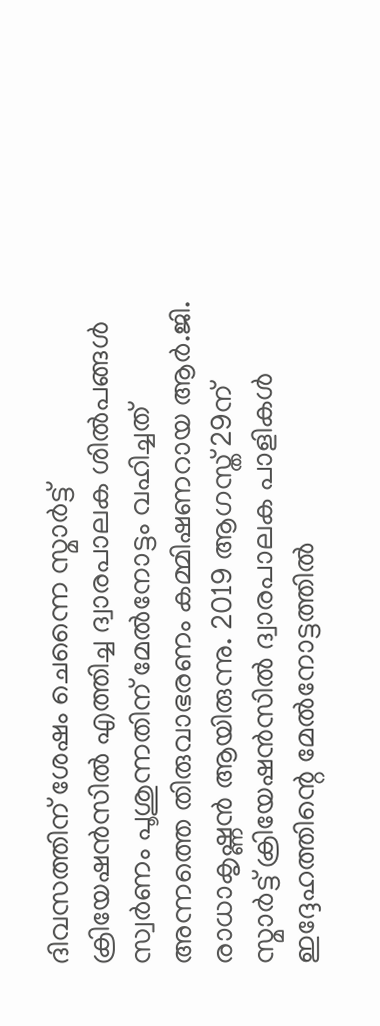ദിവസത്തിന് ശേഷം ചെന്നൈ സ്മാര്‍ട്ട് ക്രിയേഷന്‍സില്‍ എത്തിച്ച ദ്വാരപാലക ശില്‍പങ്ങള്‍ സ്വര്‍ണം പൂശുന്നതിന് മേല്‍നോട്ടം വഹിച്ചത് അന്നത്തെ തിരുവാഭരണം കമ്മിഷണറായ ആര്‍.ജി. രാധാകൃഷ്ണന്‍ ആയിരുന്നു. 2019 ആഗസ്ത് 29ന് സ്മാര്‍ട്ട് ക്രിയേഷന്‍സില്‍ ദ്വാരപാലക പാളികള്‍ ഇദ്ദേഹത്തിന്റെ മേല്‍നോട്ടത്തില്‍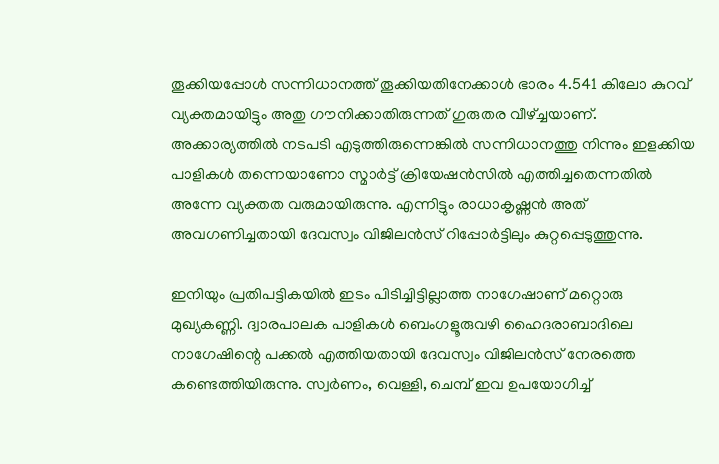തൂക്കിയപ്പോള്‍ സന്നിധാനത്ത് തൂക്കിയതിനേക്കാള്‍ ഭാരം 4.541 കിലോ കുറവ് വ്യക്തമായിട്ടും അതു ഗൗനിക്കാതിരുന്നത് ഗുരുതര വീഴ്‌ച്ചയാണ്. അക്കാര്യത്തില്‍ നടപടി എടുത്തിരുന്നെങ്കില്‍ സന്നിധാനത്തു നിന്നും ഇളക്കിയ പാളികള്‍ തന്നെയാണോ സ്മാര്‍ട്ട് ക്രിയേഷന്‍സില്‍ എത്തിച്ചതെന്നതില്‍ അന്നേ വ്യക്തത വരുമായിരുന്നു. എന്നിട്ടും രാധാകൃഷ്ണന്‍ അത് അവഗണിച്ചതായി ദേവസ്വം വിജിലന്‍സ് റിപ്പോര്‍ട്ടിലും കുറ്റപ്പെടുത്തുന്നു.

ഇനിയും പ്രതിപട്ടികയില്‍ ഇടം പിടിച്ചിട്ടില്ലാത്ത നാഗേഷാണ് മറ്റൊരു മുഖ്യകണ്ണി. ദ്വാരപാലക പാളികള്‍ ബെംഗളൂരുവഴി ഹൈദരാബാദിലെ നാഗേഷിന്റെ പക്കല്‍ എത്തിയതായി ദേവസ്വം വിജിലന്‍സ് നേരത്തെ കണ്ടെത്തിയിരുന്നു. സ്വര്‍ണം, വെള്ളി, ചെമ്പ് ഇവ ഉപയോഗിച്ച്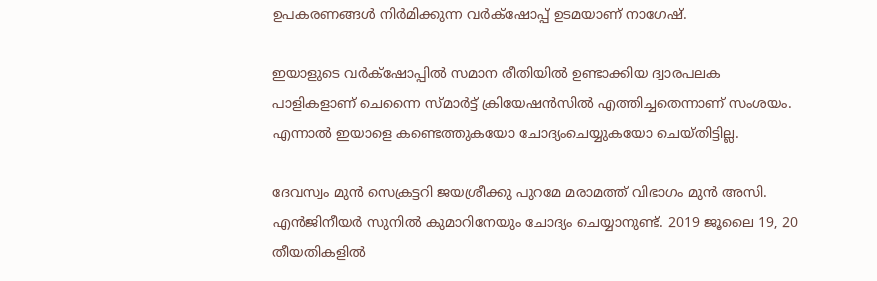ഉപകരണങ്ങള്‍ നിര്‍മിക്കുന്ന വര്‍ക്‌ഷോപ്പ് ഉടമയാണ് നാഗേഷ്.

ഇയാളുടെ വര്‍ക്‌ഷോപ്പില്‍ സമാന രീതിയില്‍ ഉണ്ടാക്കിയ ദ്വാരപലക പാളികളാണ് ചെന്നൈ സ്മാര്‍ട്ട് ക്രിയേഷന്‍സില്‍ എത്തിച്ചതെന്നാണ് സംശയം. എന്നാല്‍ ഇയാളെ കണ്ടെത്തുകയോ ചോദ്യംചെയ്യുകയോ ചെയ്തിട്ടില്ല.

ദേവസ്വം മുന്‍ സെക്രട്ടറി ജയശ്രീക്കു പുറമേ മരാമത്ത് വിഭാഗം മുന്‍ അസി. എന്‍ജിനീയര്‍ സുനില്‍ കുമാറിനേയും ചോദ്യം ചെയ്യാനുണ്ട്. 2019 ജൂലൈ 19, 20 തീയതികളില്‍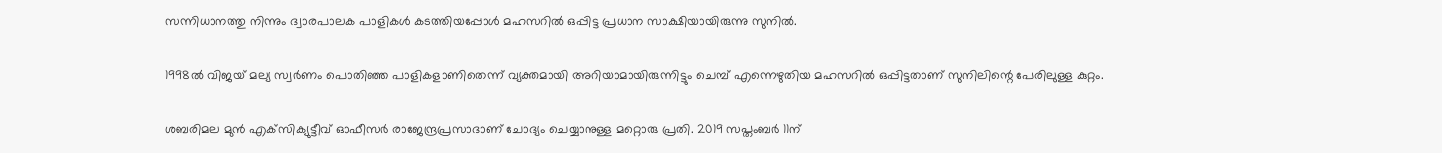സന്നിധാനത്തു നിന്നും ദ്വാരപാലക പാളികള്‍ കടത്തിയപ്പോള്‍ മഹസറില്‍ ഒപ്പിട്ട പ്രധാന സാക്ഷിയായിരുന്നു സുനില്‍.

1998ല്‍ വിജയ് മല്യ സ്വര്‍ണം പൊതിഞ്ഞ പാളികളാണിതെന്ന് വ്യക്തമായി അറിയാമായിരുന്നിട്ടും ചെമ്പ് എന്നെഴുതിയ മഹസറില്‍ ഒപ്പിട്ടതാണ് സുനിലിന്റെ പേരിലുള്ള കുറ്റം.

ശബരിമല മുന്‍ എക്‌സിക്യുട്ടീവ് ഓഫീസര്‍ രാജേന്ദ്രപ്രസാദാണ് ചോദ്യം ചെയ്യാനുള്ള മറ്റൊരു പ്രതി. 2019 സപ്തംബര്‍ 11ന്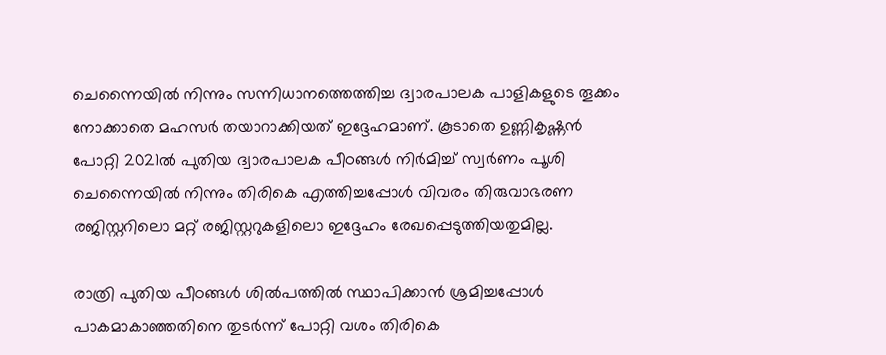ചെന്നൈയില്‍ നിന്നും സന്നിധാനത്തെത്തിച്ച ദ്വാരപാലക പാളികളുടെ തൂക്കം നോക്കാതെ മഹസര്‍ തയാറാക്കിയത് ഇദ്ദേഹമാണ്. കൂടാതെ ഉണ്ണികൃഷ്ണന്‍ പോറ്റി 2021ല്‍ പുതിയ ദ്വാരപാലക പീഠങ്ങള്‍ നിര്‍മിച്ച് സ്വര്‍ണം പൂശി ചെന്നൈയില്‍ നിന്നും തിരികെ എത്തിച്ചപ്പോള്‍ വിവരം തിരുവാഭരണ രജിസ്റ്ററിലൊ മറ്റ് രജിസ്റ്ററുകളിലൊ ഇദ്ദേഹം രേഖപ്പെടുത്തിയതുമില്ല.

രാത്രി പുതിയ പീഠങ്ങള്‍ ശില്‍പത്തില്‍ സ്ഥാപിക്കാന്‍ ശ്രമിച്ചപ്പോള്‍ പാകമാകാഞ്ഞതിനെ തുടര്‍ന്ന് പോറ്റി വശം തിരികെ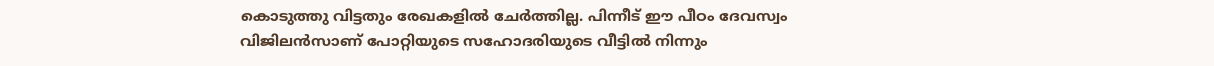കൊടുത്തു വിട്ടതും രേഖകളില്‍ ചേര്‍ത്തില്ല. പിന്നീട് ഈ പീഠം ദേവസ്വം വിജിലന്‍സാണ് പോറ്റിയുടെ സഹോദരിയുടെ വീട്ടില്‍ നിന്നും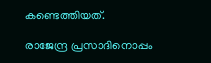കണ്ടെത്തിയത്.

രാജേന്ദ്ര പ്രസാദിനൊപ്പം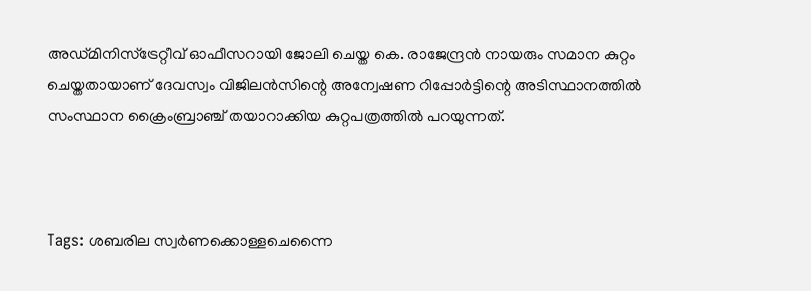അഡ്മിനിസ്‌ട്രേറ്റീവ് ഓഫീസറായി ജോലി ചെയ്ത കെ. രാജേന്ദ്രന്‍ നായരും സമാന കുറ്റം ചെയ്തതായാണ് ദേവസ്വം വിജിലന്‍സിന്റെ അന്വേഷണ റിപ്പോര്‍ട്ടിന്റെ അടിസ്ഥാനത്തില്‍ സംസ്ഥാന ക്രൈംബ്രാഞ്ച് തയാറാക്കിയ കുറ്റപത്രത്തില്‍ പറയുന്നത്.



Tags: ശബരില സ്വര്‍ണക്കൊള്ളചെന്നൈ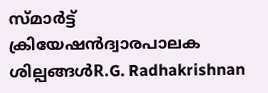സ്മാര്‍ട്ട് ക്രിയേഷന്‍ദ്വാരപാലക ശില്പങ്ങള്‍R.G. Radhakrishnan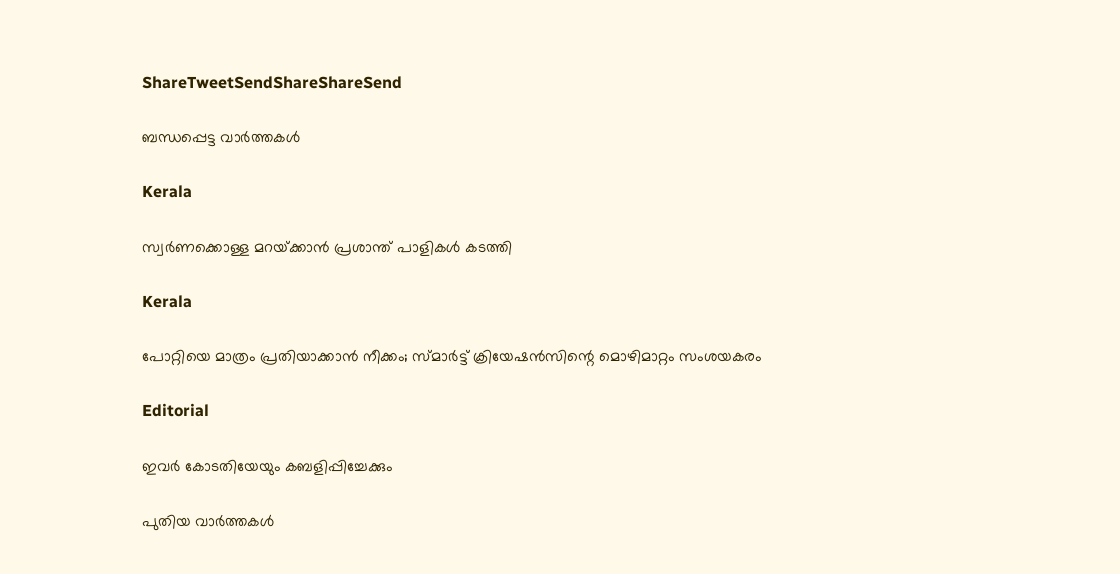ShareTweetSendShareShareSend

ബന്ധപ്പെട്ട വാര്‍ത്തകള്‍

Kerala

സ്വര്‍ണക്കൊള്ള മറയ്‌ക്കാന്‍ പ്രശാന്ത് പാളികള്‍ കടത്തി

Kerala

പോറ്റിയെ മാത്രം പ്രതിയാക്കാന്‍ നീക്കം; സ്മാര്‍ട്ട് ക്രിയേഷന്‍സിന്റെ മൊഴിമാറ്റം സംശയകരം

Editorial

ഇവര്‍ കോടതിയേയും കബളിപ്പിച്ചേക്കും

പുതിയ വാര്‍ത്തകള്‍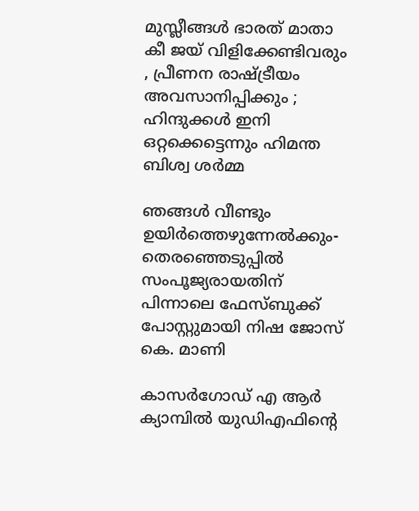മുസ്ലീങ്ങൾ ഭാരത് മാതാ കീ ജയ് വിളിക്കേണ്ടിവരും , പ്രീണന രാഷ്‌ട്രീയം അവസാനിപ്പിക്കും ; ഹിന്ദുക്കൾ ഇനി ഒറ്റക്കെട്ടെന്നും ഹിമന്ത ബിശ്വ ശർമ്മ

ഞങ്ങള്‍ വീണ്ടും ഉയിര്‍ത്തെഴുന്നേല്‍ക്കും-തെരഞ്ഞെടുപ്പില്‍ സംപൂജ്യരായതിന് പിന്നാലെ ഫേസ്ബുക്ക് പോസ്റ്റുമായി നിഷ ജോസ് കെ. മാണി

കാസര്‍ഗോഡ് എ ആര്‍ ക്യാമ്പില്‍ യുഡിഎഫിന്റെ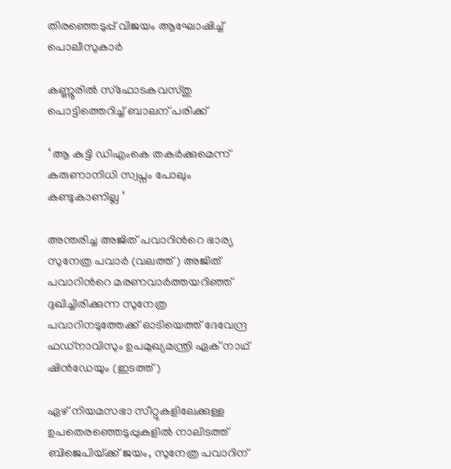തിരഞ്ഞെടുപ്പ് വിജയം ആഘോഷിച്ച് പൊലീസുകാര്‍

കണ്ണൂരില്‍ സ്‌ഫോടകവസ്തു പൊട്ടിത്തെറിച്ച് ബാലന് പരിക്ക്

‘ ആ കുട്ടി ഡിഎംകെ തകർക്കുമെന്ന് കരുണാനിധി സ്വപ്നം പോലും കണ്ടുകാണില്ല ‘

അന്തരിച്ച അജിത് പവാറിന്‍റെ ഭാര്യ സുനേത്ര പവാര്‍ (വലത്ത്) അജിത് പവാറിന്‍റെ മരണവാര്‍ത്തയറിഞ്ഞ് ദുഖിച്ചിരിക്കുന്ന സുനേത്ര പവാറിനടുത്തേക്ക് ഓടിയെത്ത് ദേവേന്ദ്ര ഫഡ്നാവിസും ഉപമുഖ്യമന്ത്രി ഏക് നാഥ് ഷിന്‍ഡേയും (ഇടത്ത്)

ഏഴ് നിയമസഭാ സീറ്റുകളിലേക്കുള്ള ഉപതെരഞ്ഞെടുപ്പുകളില്‍ നാലിടത്ത് ബിജെപിയ്‌ക്ക് ജയം, സുനേത്ര പവാറിന്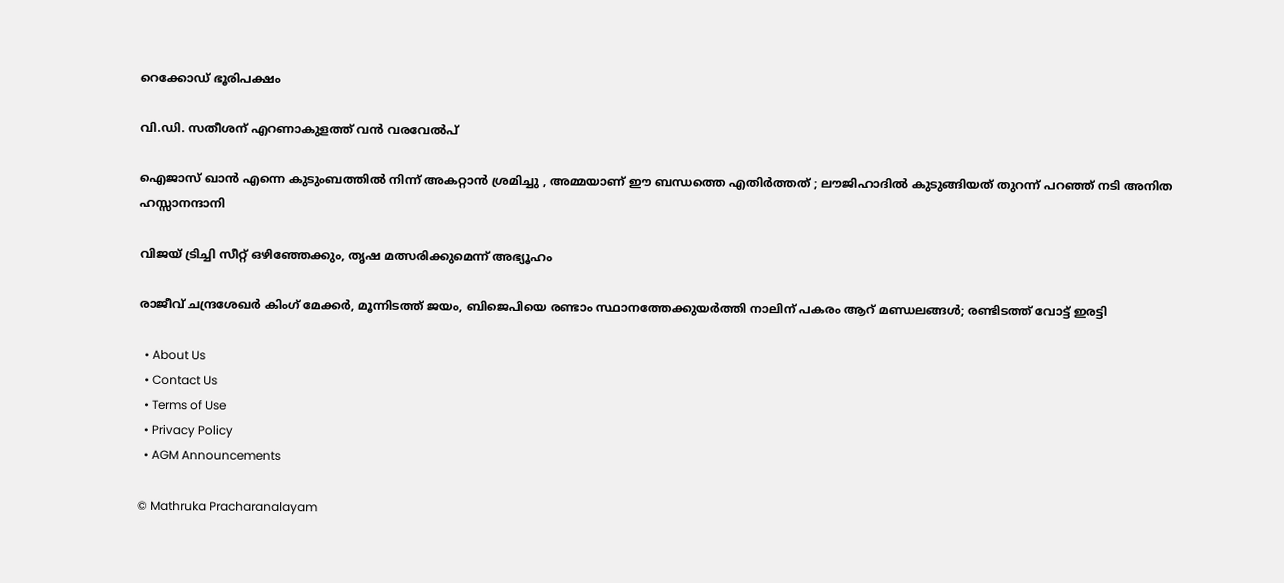റെക്കോഡ് ഭൂരിപക്ഷം

വി.ഡി. സതീശന് എറണാകുളത്ത് വന്‍ വരവേല്‍പ്

ഐജാസ് ഖാൻ എന്നെ കുടുംബത്തിൽ നിന്ന് അകറ്റാൻ ശ്രമിച്ചു , അമ്മയാണ് ഈ ബന്ധത്തെ എതിർത്തത് ; ലൗജിഹാദിൽ കുടുങ്ങിയത് തുറന്ന് പറഞ്ഞ് നടി അനിത ഹസ്സാനന്ദാനി

വിജയ് ട്രിച്ചി സീറ്റ് ഒഴിഞ്ഞേക്കും, തൃഷ മത്സരിക്കുമെന്ന് അഭ്യൂഹം

രാജീവ് ചന്ദ്രശേഖര്‍ കിംഗ് മേക്കര്‍, മൂന്നിടത്ത് ജയം, ബിജെപിയെ രണ്ടാം സ്ഥാനത്തേക്കുയര്‍ത്തി നാലിന് പകരം ആറ് മണ്ഡലങ്ങള്‍; രണ്ടിടത്ത് വോട്ട് ഇരട്ടി

  • About Us
  • Contact Us
  • Terms of Use
  • Privacy Policy
  • AGM Announcements

© Mathruka Pracharanalayam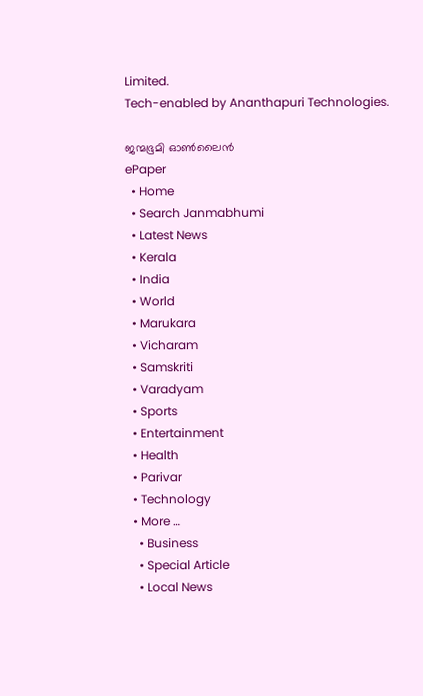Limited.
Tech-enabled by Ananthapuri Technologies.

ജന്മഭൂമി ഓണ്‍ലൈന്‍
ePaper
  • Home
  • Search Janmabhumi
  • Latest News
  • Kerala
  • India
  • World
  • Marukara
  • Vicharam
  • Samskriti
  • Varadyam
  • Sports
  • Entertainment
  • Health
  • Parivar
  • Technology
  • More …
    • Business
    • Special Article
    • Local News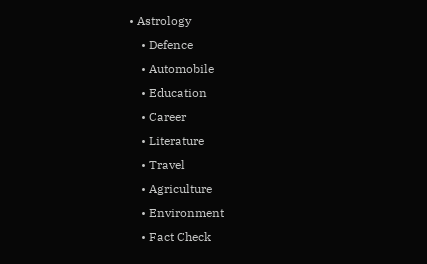• Astrology
    • Defence
    • Automobile
    • Education
    • Career
    • Literature
    • Travel
    • Agriculture
    • Environment
    • Fact Check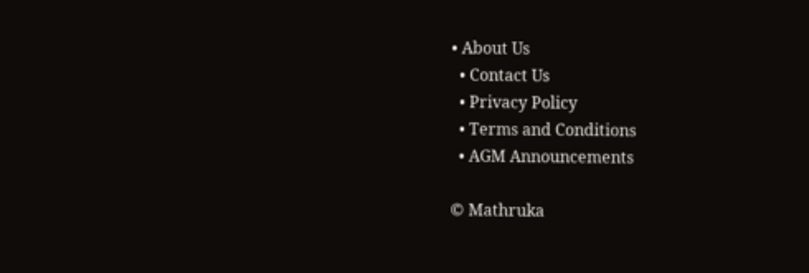• About Us
  • Contact Us
  • Privacy Policy
  • Terms and Conditions
  • AGM Announcements

© Mathruka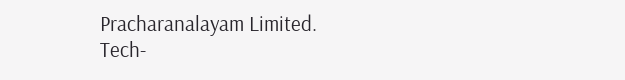Pracharanalayam Limited.
Tech-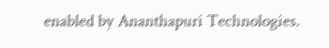enabled by Ananthapuri Technologies.